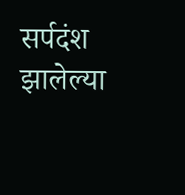सर्पदंश झालेल्या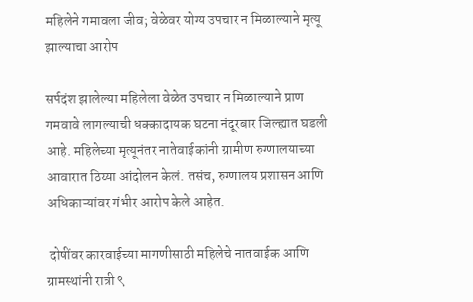महिलेने गमावला जीव; वेळेवर योग्य उपचार न मिळाल्याने मृत्यू झाल्याचा आरोप

सर्पदंश झालेल्या महिलेला वेळेत उपचार न मिळाल्याने प्राण गमवावे लागल्याची धक्कादायक घटना नंदूरबार जिल्ह्यात घडली आहे. महिलेच्या मृत्यूनंतर नातेवाईकांनी ग्रामीण रुग्णालयाच्या आवारात ठिय्या आंदोलन केलं. तसंच, रुग्णालय प्रशासन आणि अधिकाऱ्यांवर गंभीर आरोप केले आहेत.

 दोषींवर कारवाईच्या मागणीसाठी महिलेचे नातवाईक आणि ग्रामस्थांनी रात्री ९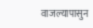वाजल्यापासुन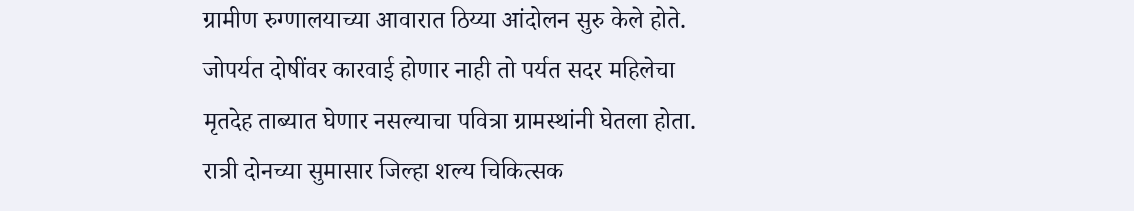ग्रामीण रुग्णालयाच्या आवारात ठिय्या आंदोलन सुरु केले होते. जोपर्यत दोषींवर कारवाई होणार नाही तो पर्यत सदर महिलेचा मृतदेह ताब्यात घेणार नसल्याचा पवित्रा ग्रामस्थांनी घेतला होता. रात्री दोनच्या सुमासार जिल्हा शल्य चिकित्सक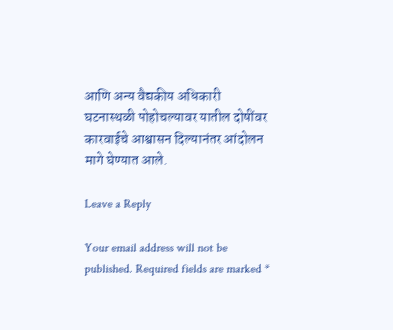आणि अन्य वैद्यकीय अधिकारी घटनास्थळी पोहोचल्यावर यातील दोषींवर कारवाईचे आश्वासन दिल्यानंतर आंदोलन मागे घेण्यात आले.

Leave a Reply

Your email address will not be published. Required fields are marked *